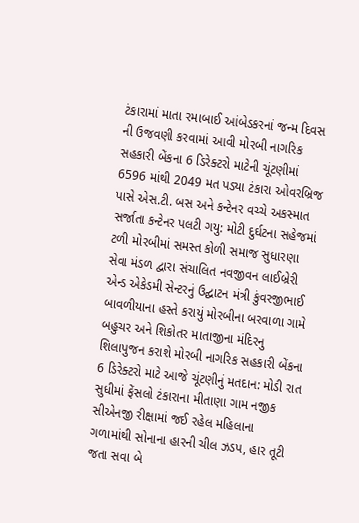ટંકારામાં માતા રમાબાઈ આંબેડકરનાં જન્મ દિવસ ની ઉજવણી કરવામાં આવી મોરબી નાગરિક સહકારી બેંકના 6 ડિરેક્ટરો માટેની ચૂંટણીમાં 6596 માંથી 2049 મત પડ્યા ટંકારા ઓવરબ્રિજ પાસે એસ.ટી. બસ અને કન્ટેનર વચ્ચે અકસ્માત સર્જાતા કન્ટેનર પલટી ગયુ: મોટી દુર્ઘટના સહેજમાં ટળી મોરબીમાં સમસ્ત કોળી સમાજ સુધારણા સેવા મંડળ દ્વારા સંચાલિત નવજીવન લાઈબ્રેરી એન્ડ એકેડમી સેન્ટરનું ઉદ્ઘાટન મંત્રી કુંવરજીભાઈ બાવળીયાના હસ્તે કરાયું મોરબીના બરવાળા ગામે બહુચર અને શિકોતર માતાજીના મંદિરનુ શિલાપુજન કરાશે મોરબી નાગરિક સહકારી બેંકના 6 ડિરેક્ટરો માટે આજે ચૂંટણીનું મતદાન: મોડી રાત સુધીમાં ફેંસલો ટંકારાના મીતાણા ગામ નજીક સીએનજી રીક્ષામાં જઈ રહેલ મહિલાના ગળામાંથી સોનાના હારની ચીલ ઝડપ, હાર તૂટી જતા સવા બે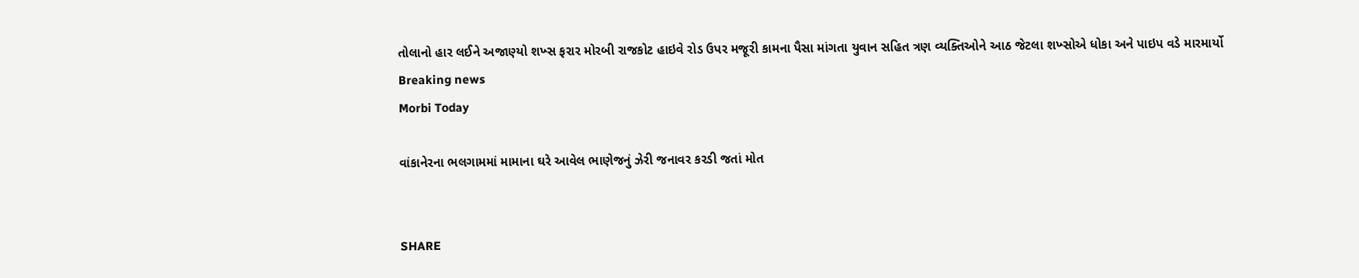તોલાનો હાર લઈને અજાણ્યો શખ્સ ફરાર મોરબી રાજકોટ હાઇવે રોડ ઉપર મજૂરી કામના પૈસા માંગતા યુવાન સહિત ત્રણ વ્યક્તિઓને આઠ જેટલા શખ્સોએ ધોકા અને પાઇપ વડે મારમાર્યો
Breaking news
Morbi Today

વાંકાનેરના ભલગામમાં મામાના ઘરે આવેલ ભાણેજનું ઝેરી જનાવર કરડી જતાં મોત


SHARE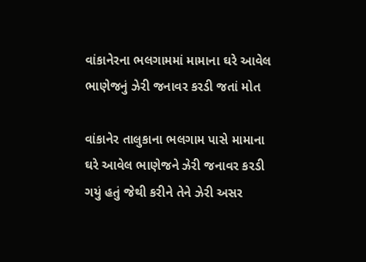વાંકાનેરના ભલગામમાં મામાના ઘરે આવેલ ભાણેજનું ઝેરી જનાવર કરડી જતાં મોત

વાંકાનેર તાલુકાના ભલગામ પાસે મામાના ઘરે આવેલ ભાણેજને ઝેરી જનાવર કરડી ગયું હતું જેથી કરીને તેને ઝેરી અસર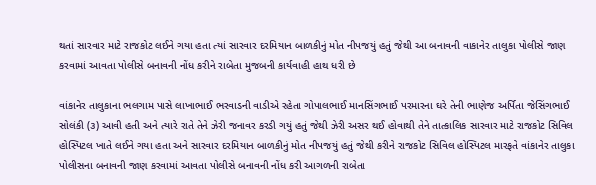થતાં સારવાર માટે રાજકોટ લઈને ગયા હતા ત્યાં સારવાર દરમિયાન બાળકીનું મોત નીપજયું હતું જેથી આ બનાવની વાકાનેર તાલુકા પોલીસે જાણ કરવામાં આવતા પોલીસે બનાવની નોંધ કરીને રાબેતા મુજબની કાર્યવાહી હાથ ધરી છે

વાંકાનેર તાલુકાના ભલગામ પાસે લાખાભાઈ ભરવાડની વાડીએ રહેતા ગોપાલભાઈ માનસિંગભાઈ પરમારના ઘરે તેની ભાણેજ અર્પિતા જેસિંગભાઈ સોલંકી (૩) આવી હતી અને ત્યારે રાતે તેને ઝેરી જનાવર કરડી ગયું હતું જેથી ઝેરી અસર થઈ હોવાથી તેને તાત્કાલિક સારવાર માટે રાજકોટ સિવિલ હોસ્પિટલ ખાતે લઈને ગયા હતા અને સારવાર દરમિયાન બાળકીનું મોત નીપજયું હતું જેથી કરીને રાજકોટ સિવિલ હોસ્પિટલ મારફતે વાંકાનેર તાલુકા પોલીસના બનાવની જાણ કરવામાં આવતા પોલીસે બનાવની નોંધ કરી આગળની રાબેતા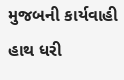મુજબની કાર્યવાહી હાથ ધરી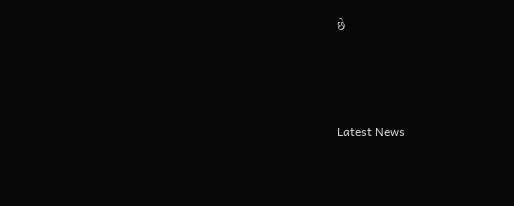છે






Latest News